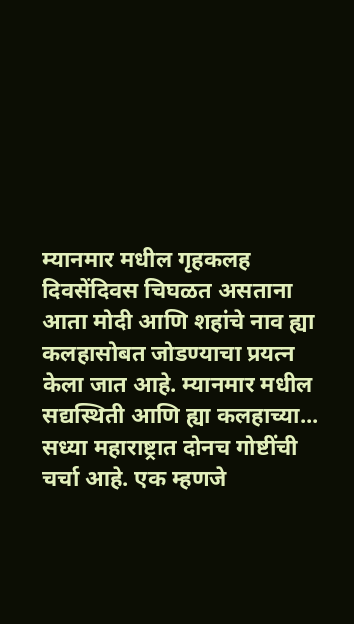म्यानमार मधील गृहकलह दिवसेंदिवस चिघळत असताना आता मोदी आणि शहांचे नाव ह्या कलहासोबत जोडण्याचा प्रयत्न केला जात आहे. म्यानमार मधील सद्यस्थिती आणि ह्या कलहाच्या...
सध्या महाराष्ट्रात दोनच गोष्टींची चर्चा आहे. एक म्हणजे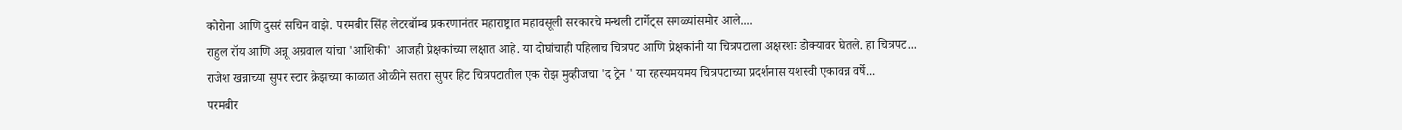कोरोना आणि दुसरं सचिन वाझे. परमबीर सिंह लेटरबॉम्ब प्रकरणानंतर महाराष्ट्रात महावसूली सरकारचे मन्थली टार्गेट्स सगळ्यांसमोर आले....
राहुल रॉय आणि अन्नू अग्रवाल यांचा 'आशिकी' आजही प्रेक्षकांच्या लक्षात आहे. या दोघांचाही पहिलाच चित्रपट आणि प्रेक्षकांनी या चित्रपटाला अक्षरशः डोक्यावर घेतले. हा चित्रपट...
राजेश खन्नाच्या सुपर स्टार क्रेझच्या काळात ओळीने सतरा सुपर हिट चित्रपटातील एक रोझ मुव्हीजचा 'द ट्रेन ' या रहस्यमयमय चित्रपटाच्या प्रदर्शनास यशस्वी एकावन्न वर्षे...
परमबीर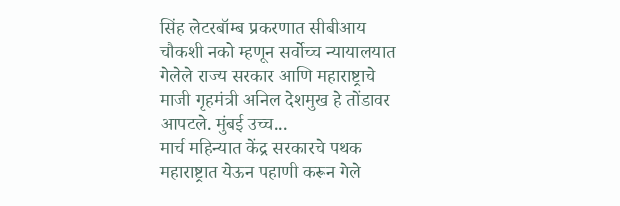सिंह लेटरबॉम्ब प्रकरणात सीबीआय चौकशी नको म्हणून सर्वोच्च न्यायालयात गेलेले राज्य सरकार आणि महाराष्ट्राचे माजी गृहमंत्री अनिल देशमुख हे तोंडावर आपटले. मुंबई उच्च...
मार्च महिन्यात केंद्र सरकारचे पथक महाराष्ट्रात येऊन पहाणी करून गेले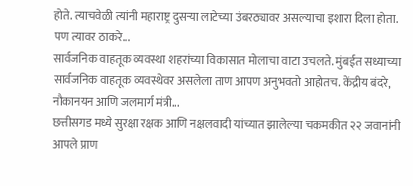होते. त्याचवेळी त्यांनी महाराष्ट्र दुसऱ्या लाटेच्या उंबरठ्यावर असल्याचा इशारा दिला होता. पण त्यावर ठाकरे...
सार्वजनिक वाहतूक व्यवस्था शहरांच्या विकासात मोलाचा वाटा उचलते. मुंबईत सध्याच्या सार्वजनिक वाहतूक व्यवस्थेवर असलेला ताण आपण अनुभवतो आहोतच. केंद्रीय बंदरे, नौकानयन आणि जलमार्ग मंत्री...
छत्तीसगड मध्ये सुरक्षा रक्षक आणि नक्षलवादी यांच्यात झालेल्या चकमकीत २२ जवानांनी आपले प्राण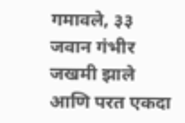गमावले, ३३ जवान गंभीर जखमी झाले आणि परत एकदा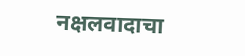नक्षलवादाचा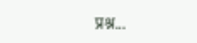प्रश्न...